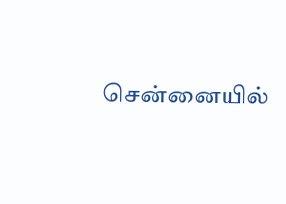சென்னையில்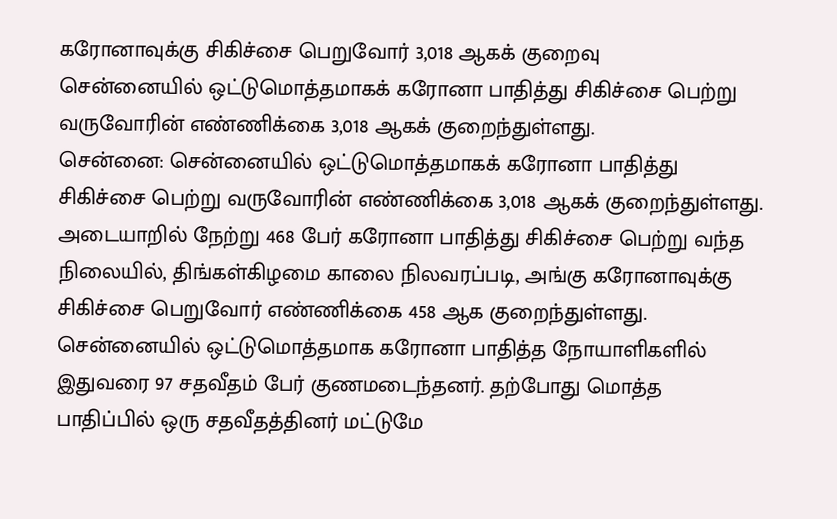கரோனாவுக்கு சிகிச்சை பெறுவோர் 3,018 ஆகக் குறைவு
சென்னையில் ஒட்டுமொத்தமாகக் கரோனா பாதித்து சிகிச்சை பெற்று வருவோரின் எண்ணிக்கை 3,018 ஆகக் குறைந்துள்ளது.
சென்னை: சென்னையில் ஒட்டுமொத்தமாகக் கரோனா பாதித்து சிகிச்சை பெற்று வருவோரின் எண்ணிக்கை 3,018 ஆகக் குறைந்துள்ளது.
அடையாறில் நேற்று 468 பேர் கரோனா பாதித்து சிகிச்சை பெற்று வந்த நிலையில், திங்கள்கிழமை காலை நிலவரப்படி, அங்கு கரோனாவுக்கு சிகிச்சை பெறுவோர் எண்ணிக்கை 458 ஆக குறைந்துள்ளது.
சென்னையில் ஒட்டுமொத்தமாக கரோனா பாதித்த நோயாளிகளில் இதுவரை 97 சதவீதம் பேர் குணமடைந்தனர். தற்போது மொத்த பாதிப்பில் ஒரு சதவீதத்தினர் மட்டுமே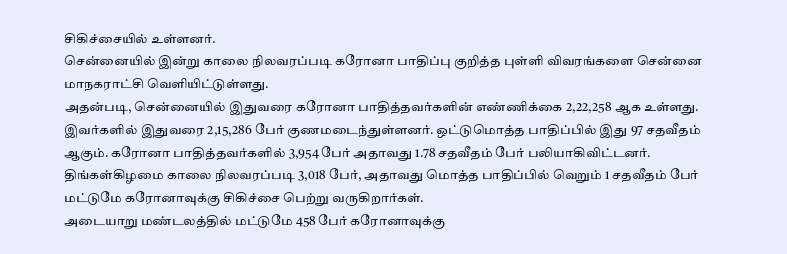சிகிச்சையில் உள்ளனர்.
சென்னையில் இன்று காலை நிலவரப்படி கரோனா பாதிப்பு குறித்த புள்ளி விவரங்களை சென்னை மாநகராட்சி வெளியிட்டுள்ளது.
அதன்படி, சென்னையில் இதுவரை கரோனா பாதித்தவர்களின் எண்ணிக்கை 2,22,258 ஆக உள்ளது. இவர்களில் இதுவரை 2,15,286 பேர் குணமடைந்துள்ளனர். ஒட்டுமொத்த பாதிப்பில் இது 97 சதவீதம் ஆகும். கரோனா பாதித்தவர்களில் 3,954 பேர் அதாவது 1.78 சதவீதம் பேர் பலியாகிவிட்டனர்.
திங்கள்கிழமை காலை நிலவரப்படி 3,018 பேர், அதாவது மொத்த பாதிப்பில் வெறும் 1 சதவீதம் பேர் மட்டுமே கரோனாவுக்கு சிகிச்சை பெற்று வருகிறார்கள்.
அடையாறு மண்டலத்தில் மட்டுமே 458 பேர் கரோனாவுக்கு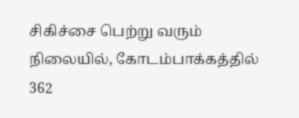சிகிச்சை பெற்று வரும் நிலையில், கோடம்பாக்கத்தில் 362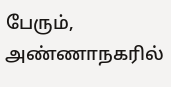பேரும், அண்ணாநகரில்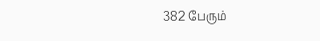382 பேரும்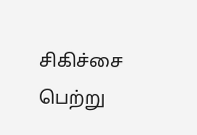சிகிச்சை பெற்று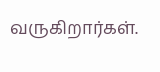வருகிறார்கள்.